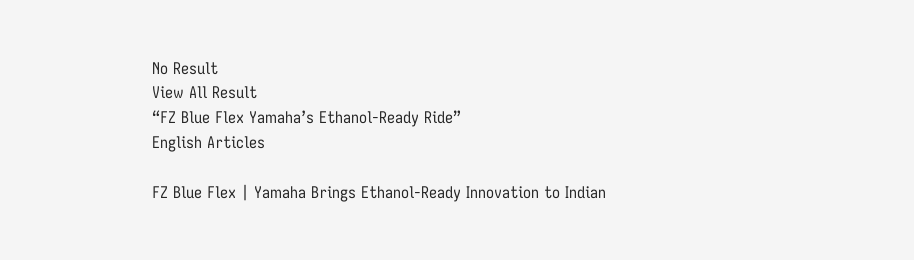No Result
View All Result
“FZ Blue Flex Yamaha’s Ethanol-Ready Ride”
English Articles

FZ Blue Flex | Yamaha Brings Ethanol-Ready Innovation to Indian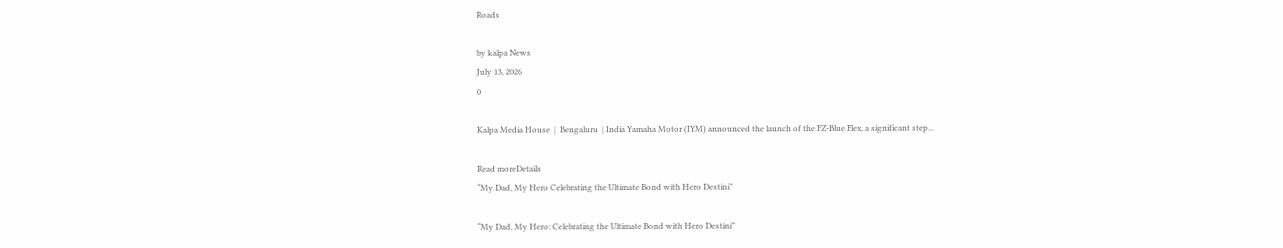Roads

by kalpa News
July 13, 2026
0

Kalpa Media House  |  Bengaluru  | India Yamaha Motor (IYM) announced the launch of the FZ-Blue Flex, a significant step...

Read moreDetails
“My Dad, My Hero Celebrating the Ultimate Bond with Hero Destini”

“My Dad, My Hero: Celebrating the Ultimate Bond with Hero Destini”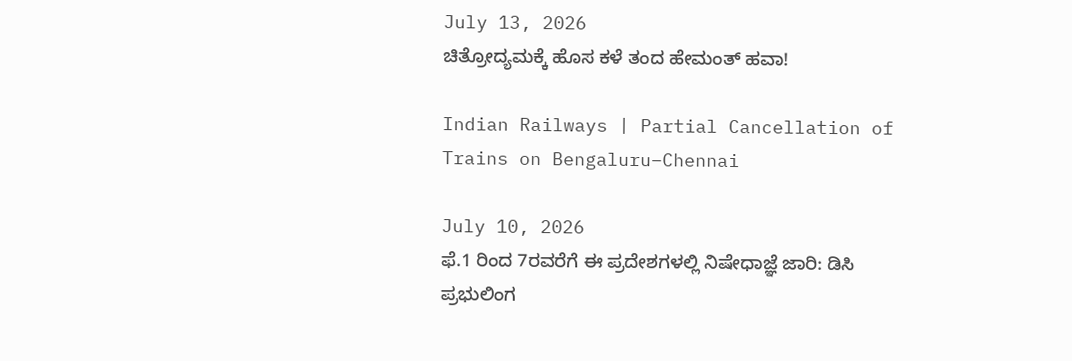July 13, 2026
ಚಿತ್ರೋದ್ಯಮಕ್ಕೆ‌ ಹೊಸ ಕಳೆ ತಂದ ಹೇಮಂತ್ ಹವಾ!

Indian Railways | Partial Cancellation of Trains on Bengaluru–Chennai

July 10, 2026
ಫೆ.1 ರಿಂದ 7ರವರೆಗೆ ಈ ಪ್ರದೇಶಗಳಲ್ಲಿ ನಿಷೇಧಾಜ್ಞೆ ಜಾರಿ: ಡಿಸಿ ಪ್ರಭುಲಿಂಗ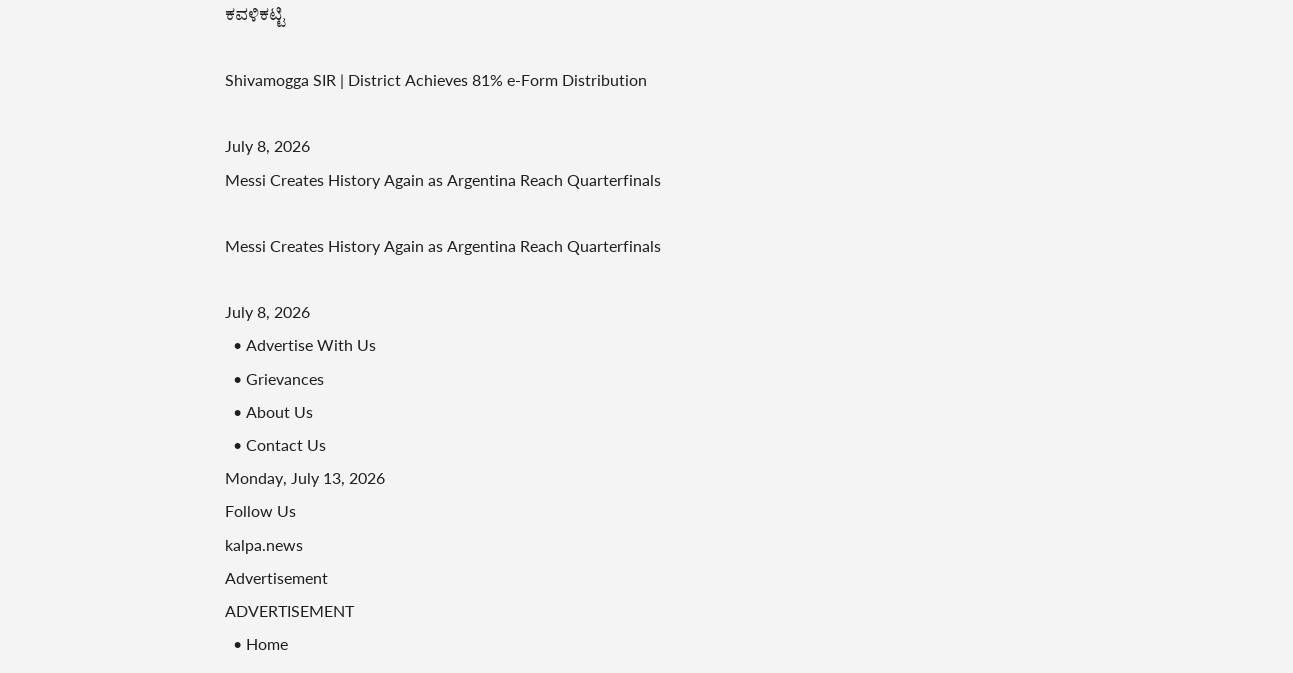ಕವಳಿಕಟ್ಟಿ

Shivamogga SIR | District Achieves 81% e-Form Distribution

July 8, 2026
Messi Creates History Again as Argentina Reach Quarterfinals

Messi Creates History Again as Argentina Reach Quarterfinals

July 8, 2026
  • Advertise With Us
  • Grievances
  • About Us
  • Contact Us
Monday, July 13, 2026
Follow Us
kalpa.news
Advertisement
ADVERTISEMENT
  • Home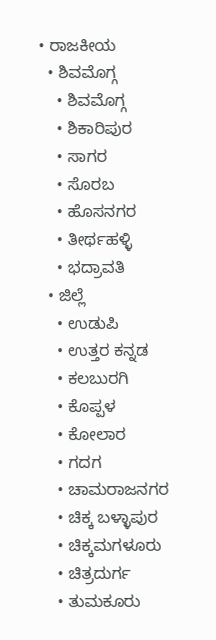• ರಾಜಕೀಯ
  • ಶಿವಮೊಗ್ಗ
    • ಶಿವಮೊಗ್ಗ
    • ಶಿಕಾರಿಪುರ
    • ಸಾಗರ
    • ಸೊರಬ
    • ಹೊಸನಗರ
    • ತೀರ್ಥಹಳ್ಳಿ
    • ಭದ್ರಾವತಿ
  • ಜಿಲ್ಲೆ
    • ಉಡುಪಿ
    • ಉತ್ತರ ಕನ್ನಡ
    • ಕಲಬುರಗಿ
    • ಕೊಪ್ಪಳ
    • ಕೋಲಾರ
    • ಗದಗ
    • ಚಾಮರಾಜನಗರ
    • ಚಿಕ್ಕ ಬಳ್ಳಾಪುರ
    • ಚಿಕ್ಕಮಗಳೂರು
    • ಚಿತ್ರದುರ್ಗ
    • ತುಮಕೂರು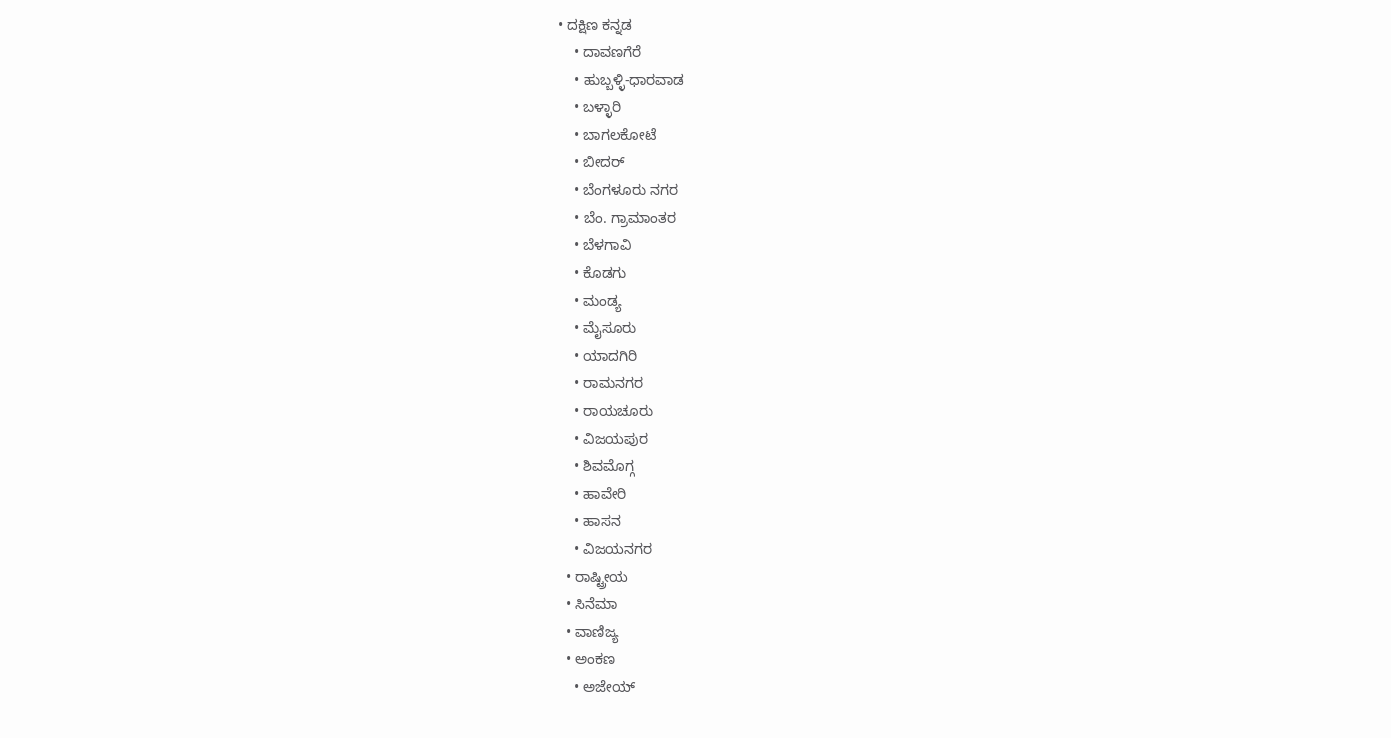• ದಕ್ಷಿಣ ಕನ್ನಡ
    • ದಾವಣಗೆರೆ
    • ಹುಬ್ಬಳ್ಳಿ-ಧಾರವಾಡ
    • ಬಳ್ಳಾರಿ
    • ಬಾಗಲಕೋಟೆ
    • ಬೀದರ್
    • ಬೆಂಗಳೂರು ನಗರ
    • ಬೆಂ. ಗ್ರಾಮಾಂತರ
    • ಬೆಳಗಾವಿ
    • ಕೊಡಗು
    • ಮಂಡ್ಯ
    • ಮೈಸೂರು
    • ಯಾದಗಿರಿ
    • ರಾಮನಗರ
    • ರಾಯಚೂರು
    • ವಿಜಯಪುರ
    • ಶಿವಮೊಗ್ಗ
    • ಹಾವೇರಿ
    • ಹಾಸನ
    • ವಿಜಯನಗರ
  • ರಾಷ್ಟ್ರೀಯ
  • ಸಿನೆಮಾ
  • ವಾಣಿಜ್ಯ
  • ಅಂಕಣ
    • ಅಜೇಯ್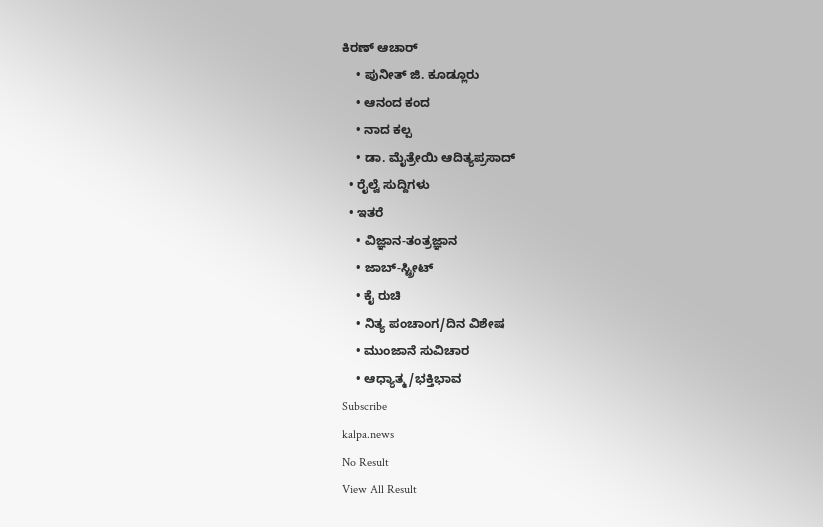ಕಿರಣ್ ಆಚಾರ್
    • ಪುನೀತ್ ಜಿ. ಕೂಡ್ಲೂರು
    • ಆನಂದ ಕಂದ
    • ನಾದ ಕಲ್ಪ
    • ಡಾ. ಮೈತ್ರೇಯಿ ಆದಿತ್ಯಪ್ರಸಾದ್
  • ರೈಲ್ವೆ ಸುದ್ದಿಗಳು
  • ಇತರೆ
    • ವಿಜ್ಞಾನ-ತಂತ್ರಜ್ಞಾನ
    • ಜಾಬ್-ಸ್ಟ್ರೀಟ್
    • ಕೈ ರುಚಿ
    • ನಿತ್ಯ ಪಂಚಾಂಗ/ದಿನ ವಿಶೇಷ
    • ಮುಂಜಾನೆ ಸುವಿಚಾರ
    • ಆಧ್ಯಾತ್ಮ/ಭಕ್ತಿಭಾವ
Subscribe
kalpa.news
No Result
View All Result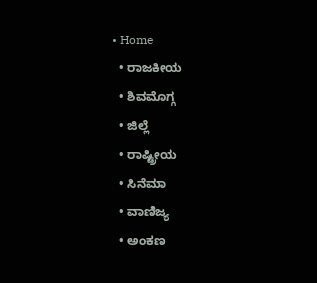• Home
  • ರಾಜಕೀಯ
  • ಶಿವಮೊಗ್ಗ
  • ಜಿಲ್ಲೆ
  • ರಾಷ್ಟ್ರೀಯ
  • ಸಿನೆಮಾ
  • ವಾಣಿಜ್ಯ
  • ಅಂಕಣ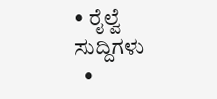• ರೈಲ್ವೆ ಸುದ್ದಿಗಳು
  •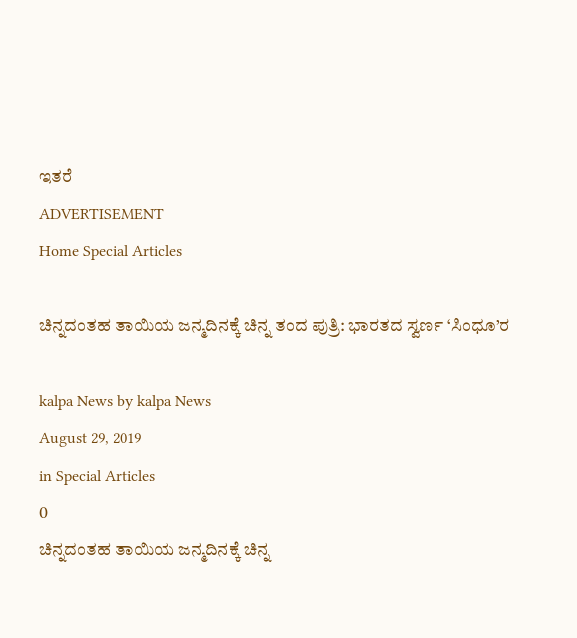ಇತರೆ
ADVERTISEMENT
Home Special Articles

ಚಿನ್ನದಂತಹ ತಾಯಿಯ ಜನ್ಮದಿನಕ್ಕೆ ಚಿನ್ನ ತಂದ ಪುತ್ರಿ: ಭಾರತದ ಸ್ವರ್ಣ ‘ಸಿಂಧೂ’ರ

kalpa News by kalpa News
August 29, 2019
in Special Articles
0
ಚಿನ್ನದಂತಹ ತಾಯಿಯ ಜನ್ಮದಿನಕ್ಕೆ ಚಿನ್ನ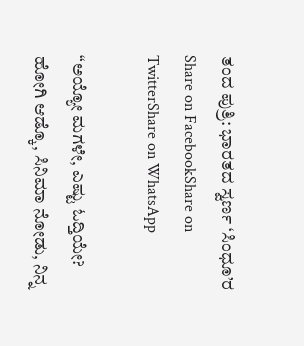ತಂದ ಪುತ್ರಿ: ಭಾರತದ ಸ್ವರ್ಣ ‘ಸಿಂಧೂ’ರ
Share on FacebookShare on TwitterShare on WhatsApp

“ಅಯ್ಯೋ ಮಗಳೇ, ಎಷ್ಟು ಓದ್ತಿಯೇ? ಹೋಗಿ ಆಡ್ಕೊ, ಸಿನಿಮಾ ನೋಡು, ನಿನ್ನ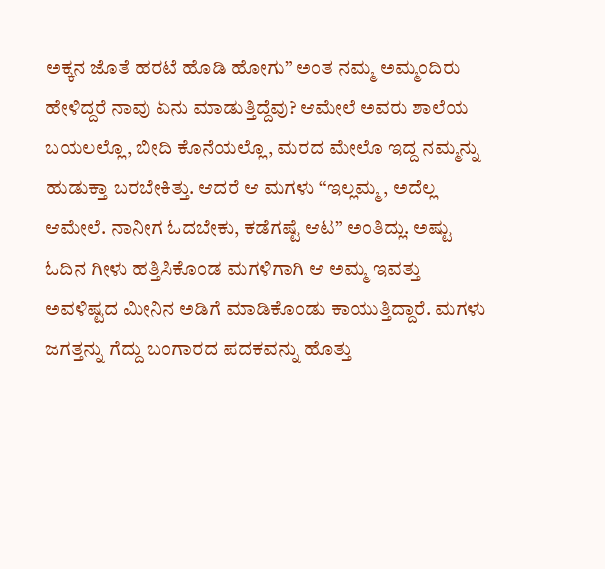ಅಕ್ಕನ ಜೊತೆ ಹರಟೆ ಹೊಡಿ ಹೋಗು” ಅಂತ ನಮ್ಮ ಅಮ್ಮಂದಿರು ಹೇಳಿದ್ದರೆ ನಾವು ಏನು ಮಾಡುತ್ತಿದ್ದೆವು? ಆಮೇಲೆ ಅವರು ಶಾಲೆಯ ಬಯಲಲ್ಲೊ, ಬೀದಿ ಕೊನೆಯಲ್ಲೊ, ಮರದ ಮೇಲೊ ಇದ್ದ ನಮ್ಮನ್ನು ಹುಡುಕ್ತಾ ಬರಬೇಕಿತ್ತು. ಆದರೆ ಆ ಮಗಳು “ಇಲ್ಲಮ್ಮ, ಅದೆಲ್ಲ ಆಮೇಲೆ. ನಾನೀಗ ಓದಬೇಕು, ಕಡೆಗಷ್ಟೆ ಆಟ” ಅಂತಿದ್ಲು. ಅಷ್ಟು ಓದಿನ ಗೀಳು ಹತ್ತಿಸಿಕೊಂಡ ಮಗಳಿಗಾಗಿ ಆ ಅಮ್ಮ ಇವತ್ತು ಅವಳಿಷ್ಟದ ಮೀನಿನ ಅಡಿಗೆ ಮಾಡಿಕೊಂಡು ಕಾಯುತ್ತಿದ್ದಾರೆ. ಮಗಳು ಜಗತ್ತನ್ನು ಗೆದ್ದು ಬಂಗಾರದ ಪದಕವನ್ನು ಹೊತ್ತು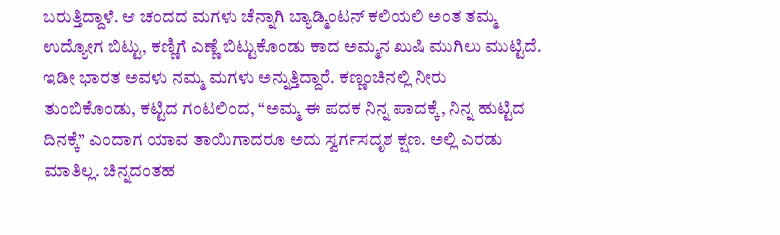ಬರುತ್ತಿದ್ದಾಳೆ. ಆ ಚಂದದ ಮಗಳು ಚೆನ್ನಾಗಿ ಬ್ಯಾಡ್ಮಿಂಟನ್ ಕಲಿಯಲಿ ಅಂತ ತಮ್ಮ ಉದ್ಯೋಗ ಬಿಟ್ಟು, ಕಣ್ಣಿಗೆ ಎಣ್ಣೆ ಬಿಟ್ಟುಕೊಂಡು ಕಾದ ಅಮ್ಮನ ಖುಷಿ ಮುಗಿಲು ಮುಟ್ಟಿದೆ. ಇಡೀ ಭಾರತ ಅವಳು ನಮ್ಮ ಮಗಳು ಅನ್ನುತ್ತಿದ್ದಾರೆ. ಕಣ್ಣಂಚಿನಲ್ಲಿ ನೀರು ತುಂಬಿಕೊಂಡು, ಕಟ್ಟಿದ ಗಂಟಲಿಂದ, “ಅಮ್ಮ ಈ ಪದಕ ನಿನ್ನ ಪಾದಕ್ಕೆ, ನಿನ್ನ ಹುಟ್ಟಿದ ದಿನಕ್ಕೆ” ಎಂದಾಗ ಯಾವ ತಾಯಿಗಾದರೂ ಅದು ಸ್ವರ್ಗಸದೃಶ ಕ್ಷಣ. ಅಲ್ಲಿ ಎರಡು ಮಾತಿಲ್ಲ. ಚಿನ್ನದಂತಹ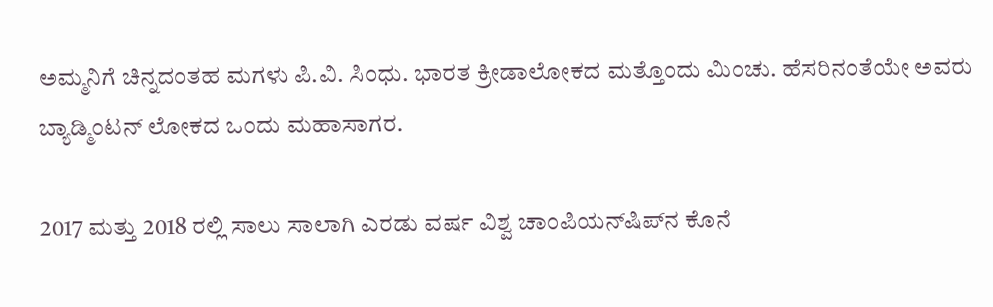ಅಮ್ಮನಿಗೆ ಚಿನ್ನದಂತಹ ಮಗಳು ಪಿ.ವಿ. ಸಿಂಧು. ಭಾರತ ಕ್ರೀಡಾಲೋಕದ ಮತ್ತೊಂದು ಮಿಂಚು. ಹೆಸರಿನಂತೆಯೇ ಅವರು ಬ್ಯಾಡ್ಮಿಂಟನ್ ಲೋಕದ ಒಂದು ಮಹಾಸಾಗರ.

2017 ಮತ್ತು 2018 ರಲ್ಲಿ ಸಾಲು ಸಾಲಾಗಿ ಎರಡು ವರ್ಷ ವಿಶ್ವ ಚಾಂಪಿಯನ್‌ಷಿಪ್‌ನ ಕೊನೆ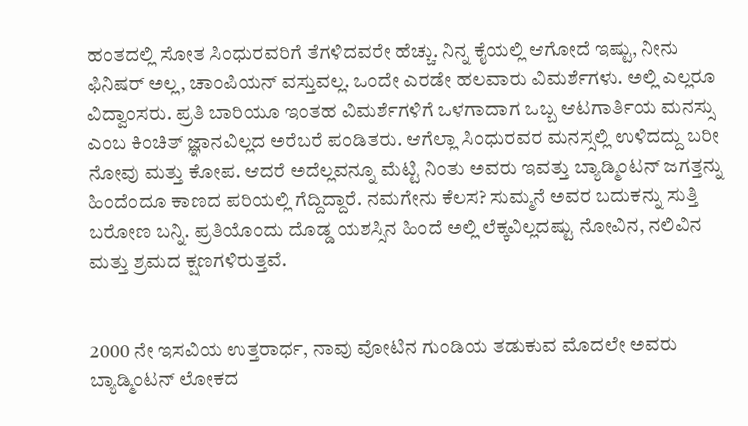ಹಂತದಲ್ಲಿ ಸೋತ ಸಿಂಧುರವರಿಗೆ ತೆಗಳಿದವರೇ ಹೆಚ್ಚು. ನಿನ್ನ ಕೈಯಲ್ಲಿ ಆಗೋದೆ ಇಷ್ಟು, ನೀನು ಫಿನಿಷರ್ ಅಲ್ಲ, ಚಾಂಪಿಯನ್ ವಸ್ತುವಲ್ಲ. ಒಂದೇ ಎರಡೇ ಹಲವಾರು ವಿಮರ್ಶೆಗಳು. ಅಲ್ಲಿ ಎಲ್ಲರೂ ವಿದ್ವಾಂಸರು. ಪ್ರತಿ ಬಾರಿಯೂ ಇಂತಹ ವಿಮರ್ಶೆಗಳಿಗೆ ಒಳಗಾದಾಗ ಒಬ್ಬ ಆಟಗಾರ್ತಿಯ ಮನಸ್ಸು ಎಂಬ ಕಿಂಚಿತ್ ಜ್ಞಾನವಿಲ್ಲದ ಅರೆಬರೆ ಪಂಡಿತರು. ಆಗೆಲ್ಲಾ ಸಿಂಧುರವರ ಮನಸ್ಸಲ್ಲಿ ಉಳಿದದ್ದು ಬರೀ ನೋವು ಮತ್ತು ಕೋಪ. ಆದರೆ ಅದೆಲ್ಲವನ್ನೂ ಮೆಟ್ಟಿ ನಿಂತು ಅವರು ಇವತ್ತು ಬ್ಯಾಡ್ಮಿಂಟನ್ ಜಗತ್ತನ್ನು ಹಿಂದೆಂದೂ ಕಾಣದ ಪರಿಯಲ್ಲಿ ಗೆದ್ದಿದ್ದಾರೆ. ನಮಗೇನು ಕೆಲಸ? ಸುಮ್ಮನೆ ಅವರ ಬದುಕನ್ನು ಸುತ್ತಿ ಬರೋಣ ಬನ್ನಿ. ಪ್ರತಿಯೊಂದು ದೊಡ್ಡ ಯಶಸ್ಸಿನ ಹಿಂದೆ ಅಲ್ಲಿ ಲೆಕ್ಕವಿಲ್ಲದಷ್ಟು ನೋವಿನ, ನಲಿವಿನ ಮತ್ತು ಶ್ರಮದ ಕ್ಷಣಗಳಿರುತ್ತವೆ.


2000 ನೇ ಇಸವಿಯ ಉತ್ತರಾರ್ಧ, ನಾವು ವೋಟಿನ ಗುಂಡಿಯ ತಡುಕುವ ಮೊದಲೇ ಅವರು ಬ್ಯಾಡ್ಮಿಂಟನ್ ಲೋಕದ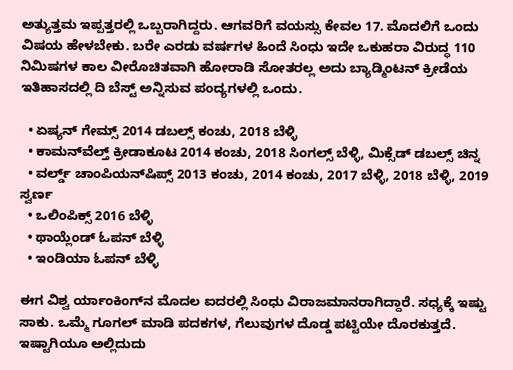ಅತ್ಯುತ್ತಮ ಇಪ್ಪತ್ತರಲ್ಲಿ ಒಬ್ಬರಾಗಿದ್ದರು. ಆಗವರಿಗೆ ವಯಸ್ಸು ಕೇವಲ 17. ಮೊದಲಿಗೆ ಒಂದು ವಿಷಯ ಹೇಳಬೇಕು. ಬರೇ ಎರಡು ವರ್ಷಗಳ ಹಿಂದೆ ಸಿಂಧು ಇದೇ ಒಕುಹರಾ ವಿರುದ್ಧ 110 ನಿಮಿಷಗಳ ಕಾಲ ವೀರೊಚಿತವಾಗಿ ಹೋರಾಡಿ ಸೋತರಲ್ಲ ಅದು ಬ್ಯಾಡ್ಮಿಂಟನ್ ಕ್ರೀಡೆಯ ಇತಿಹಾಸದಲ್ಲಿ ದಿ ಬೆಸ್ಟ್ ಅನ್ನಿಸುವ ಪಂದ್ಯಗಳಲ್ಲಿ ಒಂದು.

  • ಏಷ್ಯನ್ ಗೇಮ್ಸ್ 2014 ಡಬಲ್ಸ್ ಕಂಚು, 2018 ಬೆಳ್ಳಿ
  • ಕಾಮನ್‌ವೆಲ್ತ್ ಕ್ರೀಡಾಕೂಟ 2014 ಕಂಚು, 2018 ಸಿಂಗಲ್ಸ್ ಬೆಳ್ಳಿ, ಮಿಕ್ಸೆಡ್ ಡಬಲ್ಸ್ ಚಿನ್ನ
  • ವರ್ಲ್ಡ್ ಚಾಂಪಿಯನ್‌ಷಿಪ್ಸ್ 2013 ಕಂಚು, 2014 ಕಂಚು, 2017 ಬೆಳ್ಳಿ, 2018 ಬೆಳ್ಳಿ, 2019 ಸ್ವರ್ಣ
  • ಒಲಿಂಪಿಕ್ಸ್ 2016 ಬೆಳ್ಳಿ
  • ಥಾಯ್ಲೆಂಡ್ ಓಪನ್ ಬೆಳ್ಳಿ
  • ಇಂಡಿಯಾ ಓಪನ್ ಬೆಳ್ಳಿ

ಈಗ ವಿಶ್ವ ರ್ಯಾಂಕಿಂಗ್‌ನ ಮೊದಲ ಐದರಲ್ಲಿ ಸಿಂಧು ವಿರಾಜಮಾನರಾಗಿದ್ದಾರೆ. ಸಧ್ಯಕ್ಕೆ ಇಷ್ಟು ಸಾಕು. ಒಮ್ಮೆ ಗೂಗಲ್ ಮಾಡಿ ಪದಕಗಳ, ಗೆಲುವುಗಳ ದೊಡ್ಡ ಪಟ್ಟಿಯೇ ದೊರಕುತ್ತದೆ. ಇಷ್ಟಾಗಿಯೂ ಅಲ್ಲಿದುದು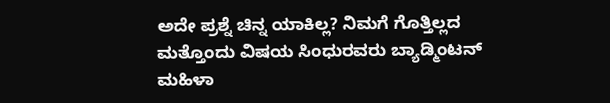ಅದೇ ಪ್ರಶ್ನೆ ಚಿನ್ನ ಯಾಕಿಲ್ಲ? ನಿಮಗೆ ಗೊತ್ತಿಲ್ಲದ ಮತ್ತೊಂದು ವಿಷಯ ಸಿಂಧುರವರು ಬ್ಯಾಡ್ಮಿಂಟನ್ ಮಹಿಳಾ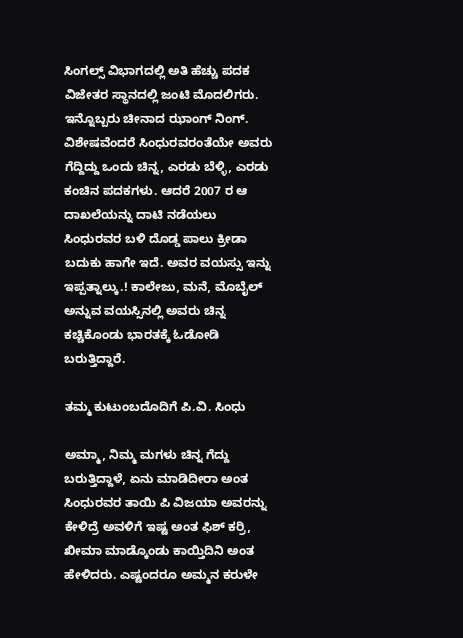ಸಿಂಗಲ್ಸ್ ವಿಭಾಗದಲ್ಲಿ ಅತಿ ಹೆಚ್ಚು ಪದಕ ವಿಜೇತರ ಸ್ಥಾನದಲ್ಲಿ ಜಂಟಿ ಮೊದಲಿಗರು. ಇನ್ನೊಬ್ಬರು ಚೀನಾದ ಝಾಂಗ್ ನಿಂಗ್. ವಿಶೇಷವೆಂದರೆ ಸಿಂಧುರವರಂತೆಯೇ ಅವರು ಗೆದ್ದಿದ್ದು ಒಂದು ಚಿನ್ನ, ಎರಡು ಬೆಳ್ಳಿ, ಎರಡು ಕಂಚಿನ ಪದಕಗಳು. ಆದರೆ 2007 ರ ಆ ದಾಖಲೆಯನ್ನು ದಾಟಿ ನಡೆಯಲು ಸಿಂಧುರವರ ಬಳಿ ದೊಡ್ಡ ಪಾಲು ಕ್ರೀಡಾ ಬದುಕು ಹಾಗೇ ಇದೆ. ಅವರ ವಯಸ್ಸು ಇನ್ನು ಇಪ್ಪತ್ನಾಲ್ಕು.! ಕಾಲೇಜು, ಮನೆ, ಮೊಬೈಲ್ ಅನ್ನುವ ವಯಸ್ಸಿನಲ್ಲಿ ಅವರು ಚಿನ್ನ ಕಚ್ಚಿಕೊಂಡು ಭಾರತಕ್ಕೆ ಓಡೋಡಿ ಬರುತ್ತಿದ್ದಾರೆ.

ತಮ್ಮ ಕುಟುಂಬದೊದಿಗೆ ಪಿ.ವಿ. ಸಿಂಧು

ಅಮ್ಮಾ, ನಿಮ್ಮ ಮಗಳು ಚಿನ್ನ ಗೆದ್ದು ಬರುತ್ತಿದ್ದಾಳೆ, ಏನು ಮಾಡಿದೀರಾ ಅಂತ ಸಿಂಧುರವರ ತಾಯಿ ಪಿ ವಿಜಯಾ ಅವರನ್ನು ಕೇಳಿದ್ರೆ ಅವಳಿಗೆ ಇಷ್ಟ ಅಂತ ಫಿಶ್ ಕರ್ರಿ, ಖೀಮಾ ಮಾಡ್ಕೊಂಡು ಕಾಯ್ತಿದಿನಿ ಅಂತ ಹೇಳಿದರು. ಎಷ್ಟಂದರೂ ಅಮ್ಮನ ಕರುಳೇ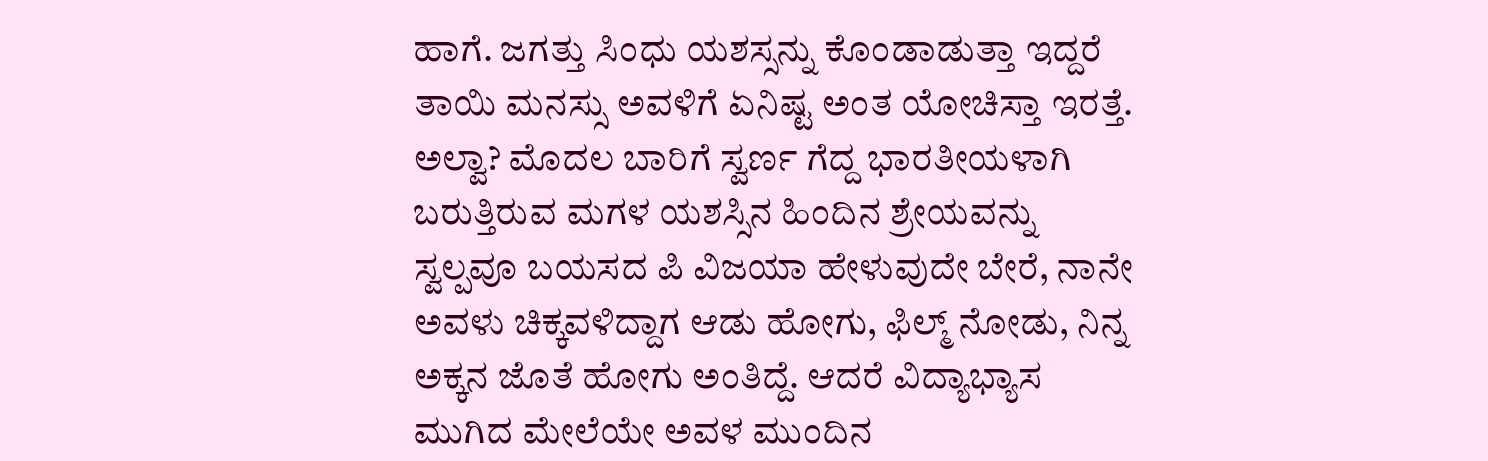ಹಾಗೆ. ಜಗತ್ತು ಸಿಂಧು ಯಶಸ್ಸನ್ನು ಕೊಂಡಾಡುತ್ತಾ ಇದ್ದರೆ ತಾಯಿ ಮನಸ್ಸು ಅವಳಿಗೆ ಏನಿಷ್ಟ ಅಂತ ಯೋಚಿಸ್ತಾ ಇರತ್ತೆ. ಅಲ್ವಾ? ಮೊದಲ ಬಾರಿಗೆ ಸ್ವರ್ಣ ಗೆದ್ದ ಭಾರತೀಯಳಾಗಿ ಬರುತ್ತಿರುವ ಮಗಳ ಯಶಸ್ಸಿನ ಹಿಂದಿನ ಶ್ರೇಯವನ್ನು ಸ್ವಲ್ಪವೂ ಬಯಸದ ಪಿ ವಿಜಯಾ ಹೇಳುವುದೇ ಬೇರೆ, ನಾನೇ ಅವಳು ಚಿಕ್ಕವಳಿದ್ದಾಗ ಆಡು ಹೋಗು, ಫಿಲ್ಮ್ ನೋಡು, ನಿನ್ನ ಅಕ್ಕನ ಜೊತೆ ಹೋಗು ಅಂತಿದ್ದೆ. ಆದರೆ ವಿದ್ಯಾಭ್ಯಾಸ ಮುಗಿದ ಮೇಲೆಯೇ ಅವಳ ಮುಂದಿನ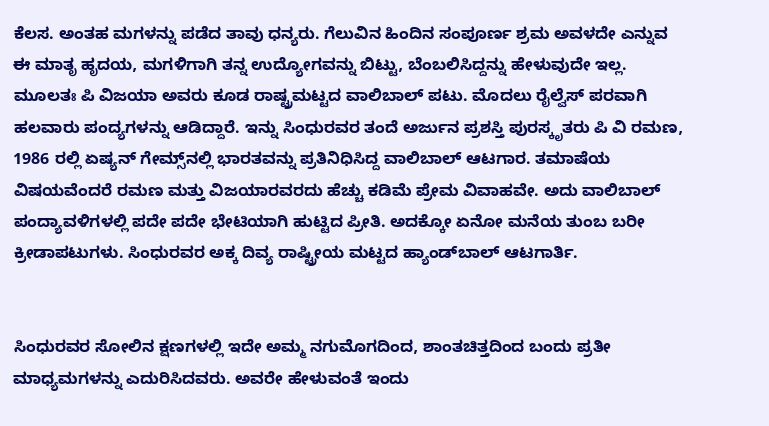ಕೆಲಸ. ಅಂತಹ ಮಗಳನ್ನು ಪಡೆದ ತಾವು ಧನ್ಯರು. ಗೆಲುವಿನ ಹಿಂದಿನ ಸಂಪೂರ್ಣ ಶ್ರಮ ಅವಳದೇ ಎನ್ನುವ ಈ ಮಾತೃ ಹೃದಯ, ಮಗಳಿಗಾಗಿ ತನ್ನ ಉದ್ಯೋಗವನ್ನು ಬಿಟ್ಟು, ಬೆಂಬಲಿಸಿದ್ದನ್ನು ಹೇಳುವುದೇ ಇಲ್ಲ. ಮೂಲತಃ ಪಿ ವಿಜಯಾ ಅವರು ಕೂಡ ರಾಷ್ಟ್ರಮಟ್ಟದ ವಾಲಿಬಾಲ್ ಪಟು. ಮೊದಲು ರೈಲ್ವೆಸ್ ಪರವಾಗಿ ಹಲವಾರು ಪಂದ್ಯಗಳನ್ನು ಆಡಿದ್ದಾರೆ. ಇನ್ನು ಸಿಂಧುರವರ ತಂದೆ ಅರ್ಜುನ ಪ್ರಶಸ್ತಿ ಪುರಸ್ಕೃತರು ಪಿ ವಿ ರಮಣ, 1986 ರಲ್ಲಿ ಏಷ್ಯನ್ ಗೇಮ್ಸ್‌ನಲ್ಲಿ ಭಾರತವನ್ನು ಪ್ರತಿನಿಧಿಸಿದ್ದ ವಾಲಿಬಾಲ್ ಆಟಗಾರ. ತಮಾಷೆಯ ವಿಷಯವೆಂದರೆ ರಮಣ ಮತ್ತು ವಿಜಯಾರವರದು ಹೆಚ್ಚು ಕಡಿಮೆ ಪ್ರೇಮ ವಿವಾಹವೇ. ಅದು ವಾಲಿಬಾಲ್ ಪಂದ್ಯಾವಳಿಗಳಲ್ಲಿ ಪದೇ ಪದೇ ಭೇಟಿಯಾಗಿ ಹುಟ್ಟಿದ ಪ್ರೀತಿ. ಅದಕ್ಕೋ ಏನೋ ಮನೆಯ ತುಂಬ ಬರೀ ಕ್ರೀಡಾಪಟುಗಳು. ಸಿಂಧುರವರ ಅಕ್ಕ ದಿವ್ಯ ರಾಷ್ಟ್ರೀಯ ಮಟ್ಟದ ಹ್ಯಾಂಡ್‌ಬಾಲ್ ಆಟಗಾರ್ತಿ.


ಸಿಂಧುರವರ ಸೋಲಿನ ಕ್ಷಣಗಳಲ್ಲಿ ಇದೇ ಅಮ್ಮ ನಗುಮೊಗದಿಂದ, ಶಾಂತಚಿತ್ತದಿಂದ ಬಂದು ಪ್ರತೀ ಮಾಧ್ಯಮಗಳನ್ನು ಎದುರಿಸಿದವರು. ಅವರೇ ಹೇಳುವಂತೆ ಇಂದು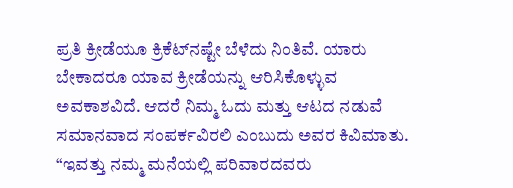ಪ್ರತಿ ಕ್ರೀಡೆಯೂ ಕ್ರಿಕೆಟ್‌ನಷ್ಟೇ ಬೆಳೆದು ನಿಂತಿವೆ. ಯಾರು ಬೇಕಾದರೂ ಯಾವ ಕ್ರೀಡೆಯನ್ನು ಆರಿಸಿಕೊಳ್ಳುವ ಅವಕಾಶವಿದೆ. ಆದರೆ ನಿಮ್ಮ ಓದು ಮತ್ತು ಆಟದ ನಡುವೆ ಸಮಾನವಾದ ಸಂಪರ್ಕವಿರಲಿ ಎಂಬುದು ಅವರ ಕಿವಿಮಾತು. “ಇವತ್ತು ನಮ್ಮ ಮನೆಯಲ್ಲಿ ಪರಿವಾರದವರು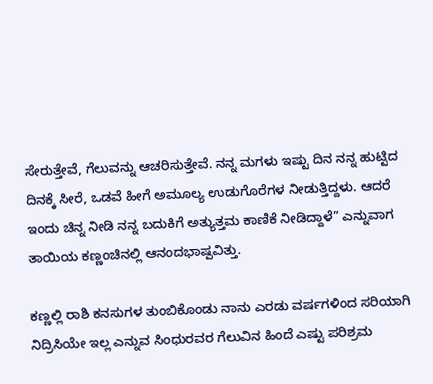ಸೇರುತ್ತೇವೆ, ಗೆಲುವನ್ನು ಆಚರಿಸುತ್ತೇವೆ. ನನ್ನ ಮಗಳು ಇಷ್ಟು ದಿನ ನನ್ನ ಹುಟ್ಟಿದ ದಿನಕ್ಕೆ ಸೀರೆ, ಒಡವೆ ಹೀಗೆ ಅಮೂಲ್ಯ ಉಡುಗೊರೆಗಳ ನೀಡುತ್ತಿದ್ದಳು. ಆದರೆ ಇಂದು ಚಿನ್ನ ನೀಡಿ ನನ್ನ ಬದುಕಿಗೆ ಅತ್ಯುತ್ತಮ ಕಾಣಿಕೆ ನೀಡಿದ್ದಾಳೆ” ಎನ್ನುವಾಗ ತಾಯಿಯ ಕಣ್ಣಂಚಿನಲ್ಲಿ ಆನಂದಭಾಷ್ಪವಿತ್ತು.

ಕಣ್ಣಲ್ಲಿ ರಾಶಿ ಕನಸುಗಳ ತುಂಬಿಕೊಂಡು ನಾನು ಎರಡು ವರ್ಷಗಳಿಂದ ಸರಿಯಾಗಿ ನಿದ್ರಿಸಿಯೇ ಇಲ್ಲ ಎನ್ನುವ ಸಿಂಧುರವರ ಗೆಲುವಿನ ಹಿಂದೆ ಎಷ್ಟು ಪರಿಶ್ರಮ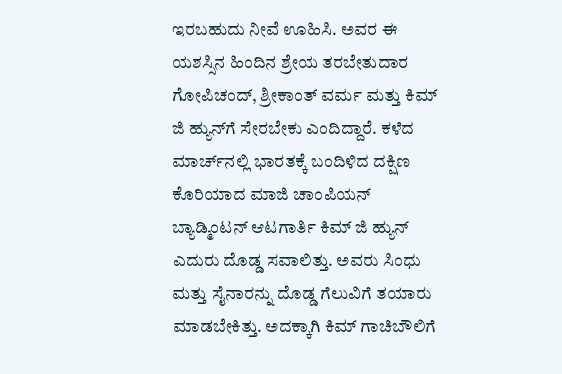ಇರಬಹುದು ನೀವೆ ಊಹಿಸಿ. ಅವರ ಈ ಯಶಸ್ಸಿನ ಹಿಂದಿನ ಶ್ರೇಯ ತರಬೇತುದಾರ ಗೋಪಿಚಂದ್, ಶ್ರೀಕಾಂತ್ ವರ್ಮ ಮತ್ತು ಕಿಮ್ ಜಿ ಹ್ಯುನ್‌ಗೆ ಸೇರಬೇಕು ಎಂದಿದ್ದಾರೆ. ಕಳೆದ ಮಾರ್ಚ್‌ನಲ್ಲಿ ಭಾರತಕ್ಕೆ ಬಂದಿಳಿದ ದಕ್ಷಿಣ ಕೊರಿಯಾದ ಮಾಜಿ ಚಾಂಪಿಯನ್ ಬ್ಯಾಡ್ಮಿಂಟನ್ ಆಟಗಾರ್ತಿ ಕಿಮ್ ಜಿ ಹ್ಯುನ್ ಎದುರು ದೊಡ್ಡ ಸವಾಲಿತ್ತು. ಅವರು ಸಿಂಧು ಮತ್ತು ಸೈನಾರನ್ನು ದೊಡ್ಡ ಗೆಲುವಿಗೆ ತಯಾರು ಮಾಡಬೇಕಿತ್ತು. ಅದಕ್ಕಾಗಿ ಕಿಮ್ ಗಾಚಿಬೌಲಿಗೆ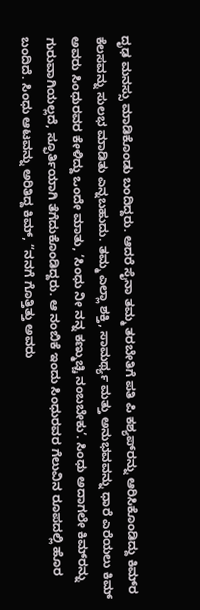ದೃಢ ಮನಸ್ಸು ಮಾಡಿಕೊಂಡು ಬಂದಿದ್ದರು. ಆದರೆ ಸೈನಾ ತಮ್ಮ ತರಬೇತಿಗೆ ಪತಿ ಪಿ ಕಶ್ಯಪ್‌ರನ್ನು ಆರಿಸಿಕೊಂಡಿದ್ದು ಕಿಮ್‌ರ ಕೆಲಸವನ್ನು ಸುಲಭ ಮಾಡಿತು ಎನ್ನಬಹುದು. ತಮ್ಮ ಎಲ್ಲಾ ಶಕ್ತಿ, ಸಾಮರ್ಥ್ಯ ಮತ್ತು ಅನುಭವವನ್ನು ಧಾರೆ ಎರೆಯಲು ಕಿಮ್ ಅವರು ಸಿಂಧುರವರ ಕೇಳಿದ್ದು ಒಂದೇ ಮಾತು, ‘ಸಿಂಧು ನೀ ನನ್ನ ಕಣ್ಮುಚ್ಚಿ ನಂಬಬೇಕು’. ಸಿಂಧು ಅದಾಗಲೇ ಕಿಮ್‌ರನ್ನು ಗುರುವಾಗಿಯಲ್ಲದೆ, ಸ್ಫೂರ್ತಿಯಾಗಿ ತೆಗೆದುಕೊಂಡಿದ್ದರು. ಆ ನಂಬಿಕೆ ಇಂದು ಸಿಂಧುರವರ ಗೆಲುವಿನ ರೂಪದಲ್ಲಿ ಹೊರ ಬಂದಿದೆ. ಸಿಂಧು ಆಟವನ್ನು ಅರಿತಿದ್ದ ಕಿಮ್, “ನನಗೆ ಗೊತ್ತಿತ್ತು ಅವರು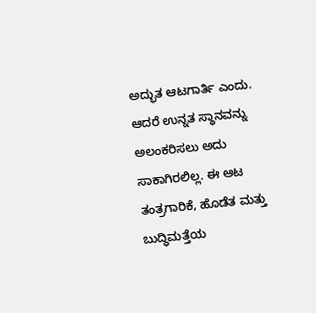ಅದ್ಭುತ ಆಟಗಾರ್ತಿ ಎಂದು. ಆದರೆ ಉನ್ನತ ಸ್ಥಾನವನ್ನು ಅಲಂಕರಿಸಲು ಅದು ಸಾಕಾಗಿರಲಿಲ್ಲ. ಈ ಆಟ ತಂತ್ರಗಾರಿಕೆ, ಹೊಡೆತ ಮತ್ತು ಬುದ್ಧಿಮತ್ತೆಯ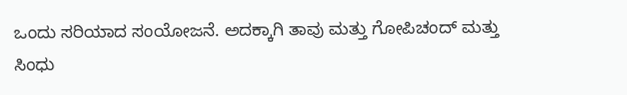ಒಂದು ಸರಿಯಾದ ಸಂಯೋಜನೆ. ಅದಕ್ಕಾಗಿ ತಾವು ಮತ್ತು ಗೋಪಿಚಂದ್ ಮತ್ತು ಸಿಂಧು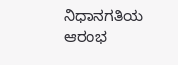ನಿಧಾನಗತಿಯ ಆರಂಭ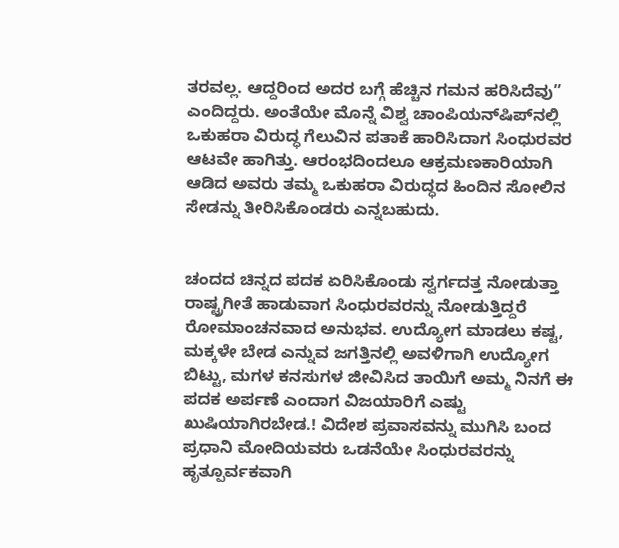ತರವಲ್ಲ. ಆದ್ದರಿಂದ ಅದರ ಬಗ್ಗೆ ಹೆಚ್ಚಿನ ಗಮನ ಹರಿಸಿದೆವು” ಎಂದಿದ್ದರು. ಅಂತೆಯೇ ಮೊನ್ನೆ ವಿಶ್ವ ಚಾಂಪಿಯನ್‌ಷಿಪ್‌ನಲ್ಲಿ ಒಕುಹರಾ ವಿರುದ್ಧ ಗೆಲುವಿನ ಪತಾಕೆ ಹಾರಿಸಿದಾಗ ಸಿಂಧುರವರ ಆಟವೇ ಹಾಗಿತ್ತು. ಆರಂಭದಿಂದಲೂ ಆಕ್ರಮಣಕಾರಿಯಾಗಿ ಆಡಿದ ಅವರು ತಮ್ಮ ಒಕುಹರಾ ವಿರುದ್ಧದ ಹಿಂದಿನ ಸೋಲಿನ ಸೇಡನ್ನು ತೀರಿಸಿಕೊಂಡರು ಎನ್ನಬಹುದು.


ಚಂದದ ಚಿನ್ನದ ಪದಕ ಏರಿಸಿಕೊಂಡು ಸ್ವರ್ಗದತ್ತ ನೋಡುತ್ತಾ ರಾಷ್ಟ್ರಗೀತೆ ಹಾಡುವಾಗ ಸಿಂಧುರವರನ್ನು ನೋಡುತ್ತಿದ್ದರೆ ರೋಮಾಂಚನವಾದ ಅನುಭವ. ಉದ್ಯೋಗ ಮಾಡಲು ಕಷ್ಟ, ಮಕ್ಕಳೇ ಬೇಡ ಎನ್ನುವ ಜಗತ್ತಿನಲ್ಲಿ ಅವಳಿಗಾಗಿ ಉದ್ಯೋಗ ಬಿಟ್ಟು, ಮಗಳ ಕನಸುಗಳ ಜೀವಿಸಿದ ತಾಯಿಗೆ ಅಮ್ಮ ನಿನಗೆ ಈ ಪದಕ ಅರ್ಪಣೆ ಎಂದಾಗ ವಿಜಯಾರಿಗೆ ಎಷ್ಟು ಖುಷಿಯಾಗಿರಬೇಡ.! ವಿದೇಶ ಪ್ರವಾಸವನ್ನು ಮುಗಿಸಿ ಬಂದ ಪ್ರಧಾನಿ ಮೋದಿಯವರು ಒಡನೆಯೇ ಸಿಂಧುರವರನ್ನು ಹೃತ್ಪೂರ್ವಕವಾಗಿ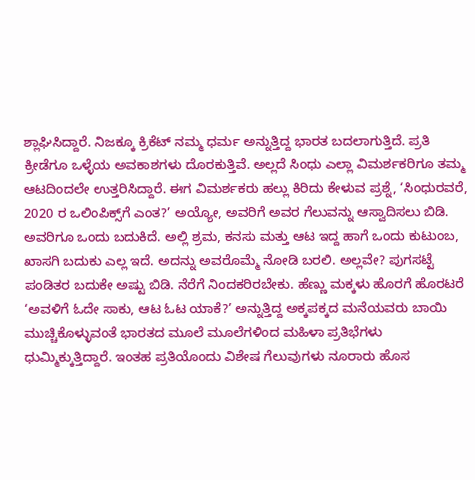ಶ್ಲಾಘಿಸಿದ್ದಾರೆ. ನಿಜಕ್ಕೂ ಕ್ರಿಕೆಟ್ ನಮ್ಮ ಧರ್ಮ ಅನ್ನುತ್ತಿದ್ದ ಭಾರತ ಬದಲಾಗುತ್ತಿದೆ. ಪ್ರತಿ ಕ್ರೀಡೆಗೂ ಒಳ್ಳೆಯ ಅವಕಾಶಗಳು ದೊರಕುತ್ತಿವೆ. ಅಲ್ಲದೆ ಸಿಂಧು ಎಲ್ಲಾ ವಿಮರ್ಶಕರಿಗೂ ತಮ್ಮ ಆಟದಿಂದಲೇ ಉತ್ತರಿಸಿದ್ದಾರೆ. ಈಗ ವಿಮರ್ಶಕರು ಹಲ್ಲು ಕಿರಿದು ಕೇಳುವ ಪ್ರಶ್ನೆ, ‘ಸಿಂಧುರವರೆ, 2020 ರ ಒಲಿಂಪಿಕ್ಸ್‌ಗೆ ಎಂತ?’ ಅಯ್ಯೋ, ಅವರಿಗೆ ಅವರ ಗೆಲುವನ್ನು ಆಸ್ವಾದಿಸಲು ಬಿಡಿ. ಅವರಿಗೂ ಒಂದು ಬದುಕಿದೆ. ಅಲ್ಲಿ ಶ್ರಮ, ಕನಸು ಮತ್ತು ಆಟ ಇದ್ದ ಹಾಗೆ ಒಂದು ಕುಟುಂಬ, ಖಾಸಗಿ ಬದುಕು ಎಲ್ಲ ಇದೆ. ಅದನ್ನು ಅವರೊಮ್ಮೆ ನೋಡಿ ಬರಲಿ. ಅಲ್ಲವೇ? ಪುಗಸಟ್ಟೆ ಪಂಡಿತರ ಬದುಕೇ ಅಷ್ಟು ಬಿಡಿ. ನೆರೆಗೆ ನಿಂದಕರಿರಬೇಕು. ಹೆಣ್ಣು ಮಕ್ಕಳು ಹೊರಗೆ ಹೊರಟರೆ ‘ಅವಳಿಗೆ ಓದೇ ಸಾಕು, ಆಟ ಓಟ ಯಾಕೆ?’ ಅನ್ನುತ್ತಿದ್ದ ಅಕ್ಕಪಕ್ಕದ ಮನೆಯವರು ಬಾಯಿ ಮುಚ್ಚಿಕೊಳ್ಳುವಂತೆ ಭಾರತದ ಮೂಲೆ ಮೂಲೆಗಳಿಂದ ಮಹಿಳಾ ಪ್ರತಿಭೆಗಳು ಧುಮ್ಮಿಕ್ಕುತ್ತಿದ್ದಾರೆ. ಇಂತಹ ಪ್ರತಿಯೊಂದು ವಿಶೇಷ ಗೆಲುವುಗಳು ನೂರಾರು ಹೊಸ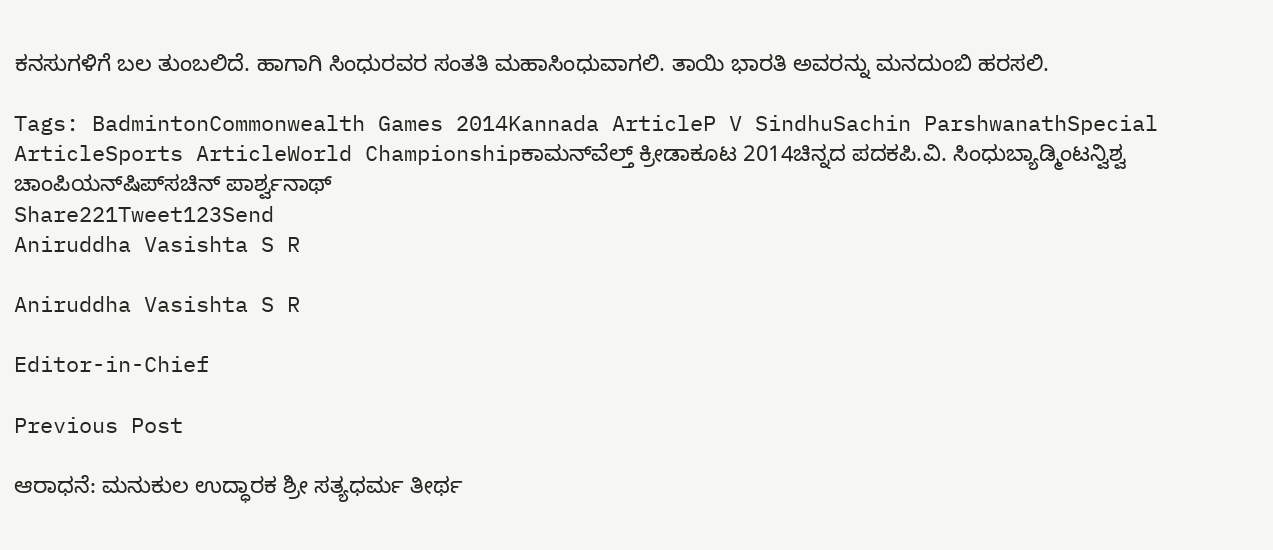ಕನಸುಗಳಿಗೆ ಬಲ ತುಂಬಲಿದೆ. ಹಾಗಾಗಿ ಸಿಂಧುರವರ ಸಂತತಿ ಮಹಾಸಿಂಧುವಾಗಲಿ. ತಾಯಿ ಭಾರತಿ ಅವರನ್ನು ಮನದುಂಬಿ ಹರಸಲಿ.

Tags: BadmintonCommonwealth Games 2014Kannada ArticleP V SindhuSachin ParshwanathSpecial ArticleSports ArticleWorld Championshipಕಾಮನ್‌ವೆಲ್ತ್ ಕ್ರೀಡಾಕೂಟ 2014ಚಿನ್ನದ ಪದಕಪಿ.ವಿ. ಸಿಂಧುಬ್ಯಾಡ್ಮಿಂಟನ್ವಿಶ್ವ ಚಾಂಪಿಯನ್‌ಷಿಪ್‌ಸಚಿನ್ ಪಾರ್ಶ್ವನಾಥ್
Share221Tweet123Send
Aniruddha Vasishta S R

Aniruddha Vasishta S R

Editor-in-Chief

Previous Post

ಆರಾಧನೆ: ಮನುಕುಲ ಉದ್ಧಾರಕ ಶ್ರೀ ಸತ್ಯಧರ್ಮ ತೀರ್ಥ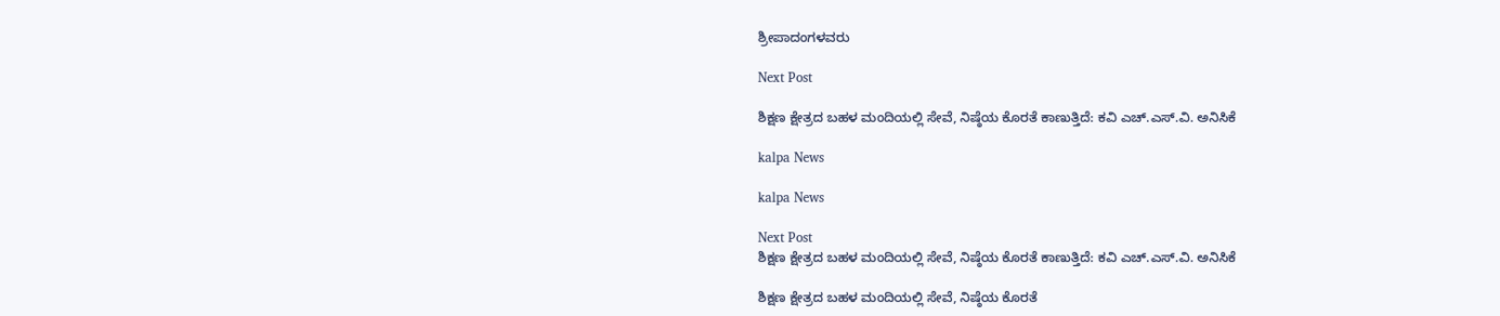ಶ್ರೀಪಾದಂಗಳವರು

Next Post

ಶಿಕ್ಷಣ ಕ್ಷೇತ್ರದ ಬಹಳ ಮಂದಿಯಲ್ಲಿ ಸೇವೆ, ನಿಷ್ಠೆಯ ಕೊರತೆ ಕಾಣುತ್ತಿದೆ: ಕವಿ ಎಚ್.ಎಸ್.ವಿ. ಅನಿಸಿಕೆ

kalpa News

kalpa News

Next Post
ಶಿಕ್ಷಣ ಕ್ಷೇತ್ರದ ಬಹಳ ಮಂದಿಯಲ್ಲಿ ಸೇವೆ, ನಿಷ್ಠೆಯ ಕೊರತೆ ಕಾಣುತ್ತಿದೆ: ಕವಿ ಎಚ್.ಎಸ್.ವಿ. ಅನಿಸಿಕೆ

ಶಿಕ್ಷಣ ಕ್ಷೇತ್ರದ ಬಹಳ ಮಂದಿಯಲ್ಲಿ ಸೇವೆ, ನಿಷ್ಠೆಯ ಕೊರತೆ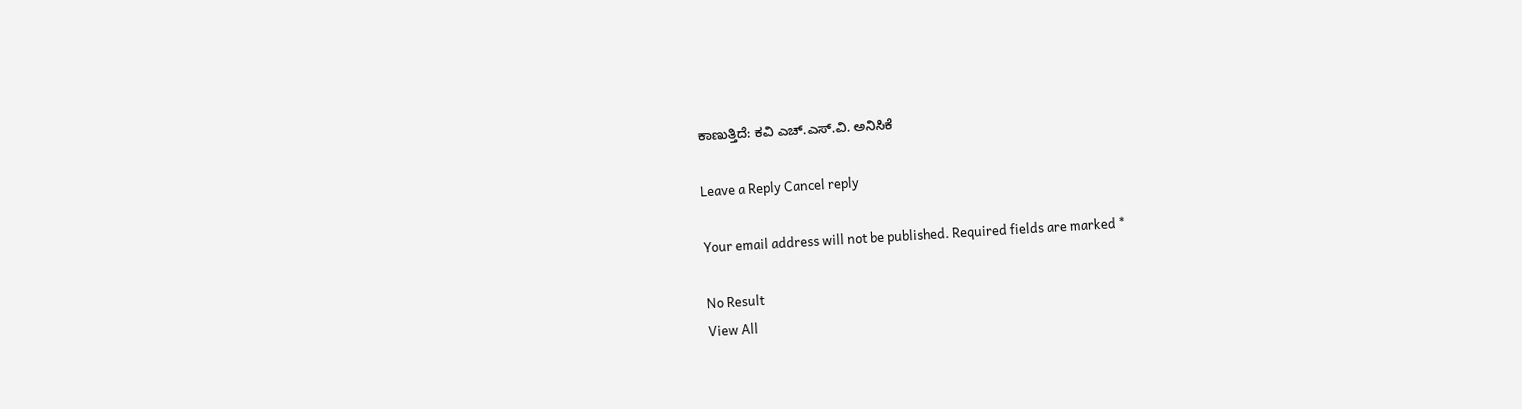ಕಾಣುತ್ತಿದೆ: ಕವಿ ಎಚ್.ಎಸ್.ವಿ. ಅನಿಸಿಕೆ

Leave a Reply Cancel reply

Your email address will not be published. Required fields are marked *

No Result
View All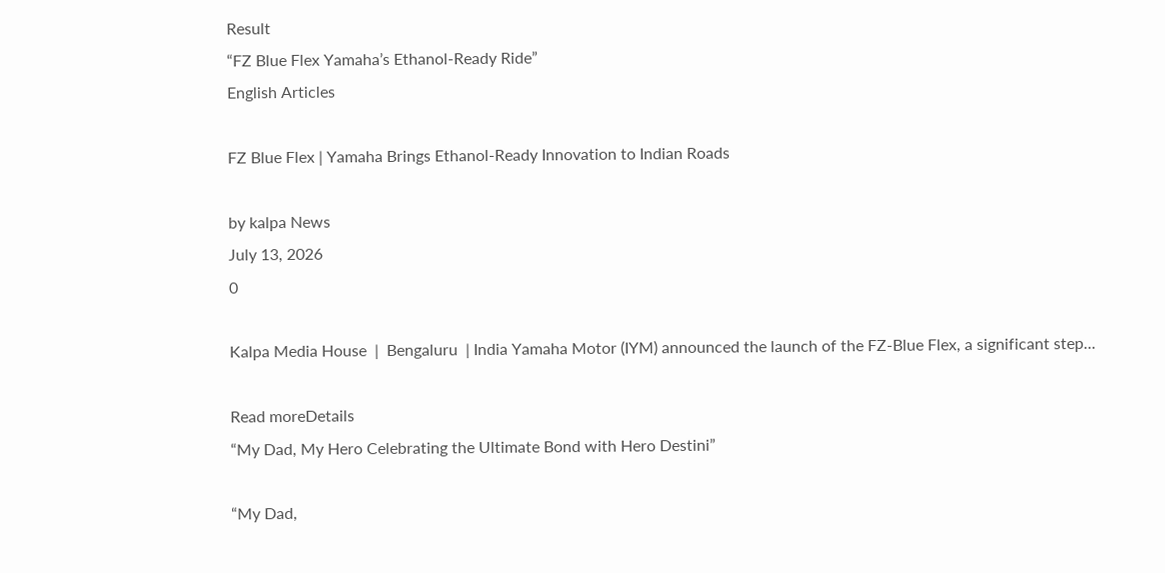Result
“FZ Blue Flex Yamaha’s Ethanol-Ready Ride”
English Articles

FZ Blue Flex | Yamaha Brings Ethanol-Ready Innovation to Indian Roads

by kalpa News
July 13, 2026
0

Kalpa Media House  |  Bengaluru  | India Yamaha Motor (IYM) announced the launch of the FZ-Blue Flex, a significant step...

Read moreDetails
“My Dad, My Hero Celebrating the Ultimate Bond with Hero Destini”

“My Dad,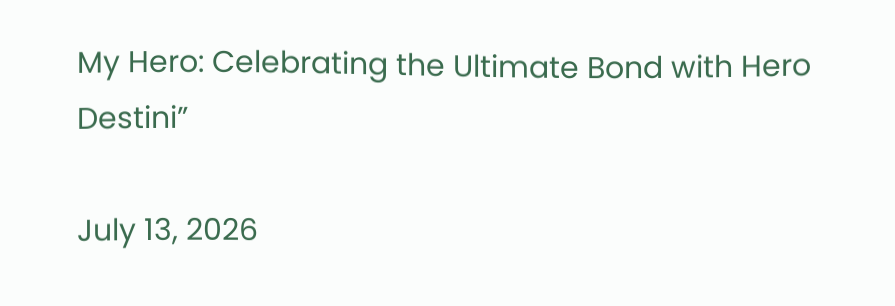My Hero: Celebrating the Ultimate Bond with Hero Destini”

July 13, 2026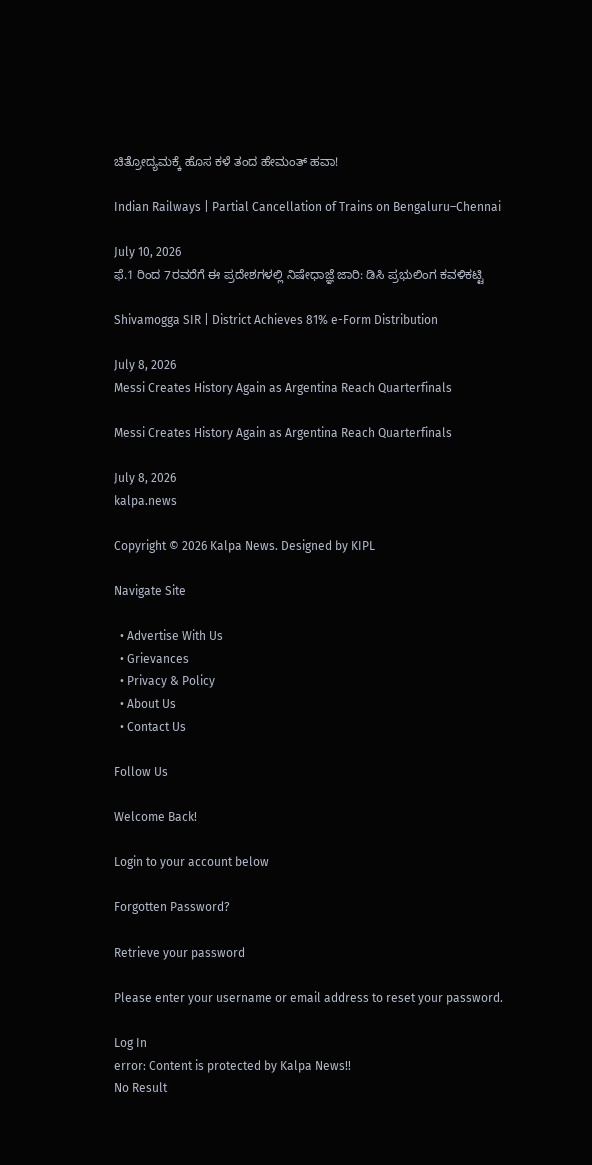ಚಿತ್ರೋದ್ಯಮಕ್ಕೆ‌ ಹೊಸ ಕಳೆ ತಂದ ಹೇಮಂತ್ ಹವಾ!

Indian Railways | Partial Cancellation of Trains on Bengaluru–Chennai

July 10, 2026
ಫೆ.1 ರಿಂದ 7ರವರೆಗೆ ಈ ಪ್ರದೇಶಗಳಲ್ಲಿ ನಿಷೇಧಾಜ್ಞೆ ಜಾರಿ: ಡಿಸಿ ಪ್ರಭುಲಿಂಗ ಕವಳಿಕಟ್ಟಿ

Shivamogga SIR | District Achieves 81% e-Form Distribution

July 8, 2026
Messi Creates History Again as Argentina Reach Quarterfinals

Messi Creates History Again as Argentina Reach Quarterfinals

July 8, 2026
kalpa.news

Copyright © 2026 Kalpa News. Designed by KIPL

Navigate Site

  • Advertise With Us
  • Grievances
  • Privacy & Policy
  • About Us
  • Contact Us

Follow Us

Welcome Back!

Login to your account below

Forgotten Password?

Retrieve your password

Please enter your username or email address to reset your password.

Log In
error: Content is protected by Kalpa News!!
No Result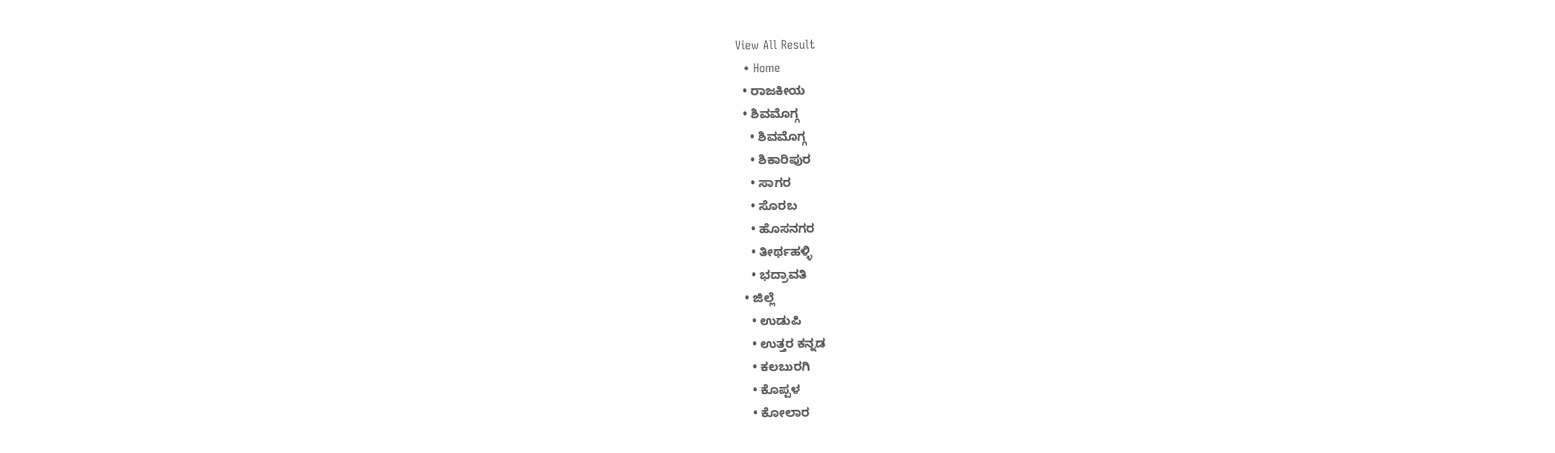View All Result
  • Home
  • ರಾಜಕೀಯ
  • ಶಿವಮೊಗ್ಗ
    • ಶಿವಮೊಗ್ಗ
    • ಶಿಕಾರಿಪುರ
    • ಸಾಗರ
    • ಸೊರಬ
    • ಹೊಸನಗರ
    • ತೀರ್ಥಹಳ್ಳಿ
    • ಭದ್ರಾವತಿ
  • ಜಿಲ್ಲೆ
    • ಉಡುಪಿ
    • ಉತ್ತರ ಕನ್ನಡ
    • ಕಲಬುರಗಿ
    • ಕೊಪ್ಪಳ
    • ಕೋಲಾರ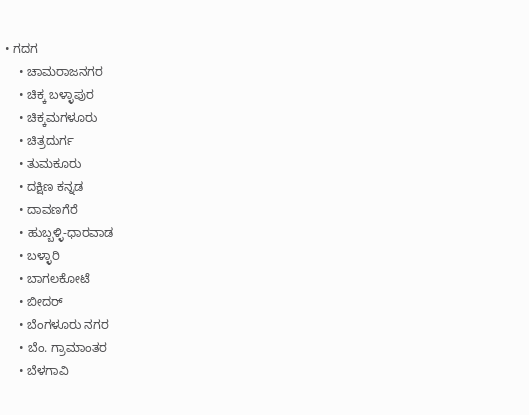• ಗದಗ
    • ಚಾಮರಾಜನಗರ
    • ಚಿಕ್ಕ ಬಳ್ಳಾಪುರ
    • ಚಿಕ್ಕಮಗಳೂರು
    • ಚಿತ್ರದುರ್ಗ
    • ತುಮಕೂರು
    • ದಕ್ಷಿಣ ಕನ್ನಡ
    • ದಾವಣಗೆರೆ
    • ಹುಬ್ಬಳ್ಳಿ-ಧಾರವಾಡ
    • ಬಳ್ಳಾರಿ
    • ಬಾಗಲಕೋಟೆ
    • ಬೀದರ್
    • ಬೆಂಗಳೂರು ನಗರ
    • ಬೆಂ. ಗ್ರಾಮಾಂತರ
    • ಬೆಳಗಾವಿ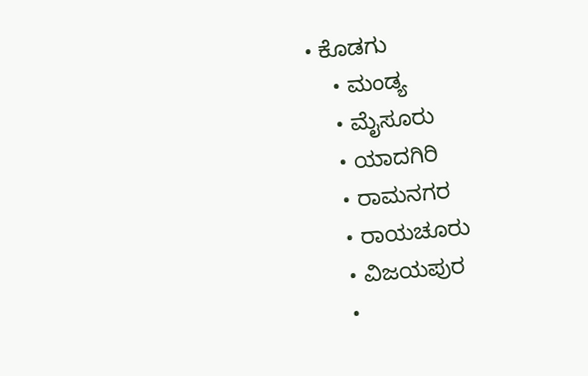• ಕೊಡಗು
    • ಮಂಡ್ಯ
    • ಮೈಸೂರು
    • ಯಾದಗಿರಿ
    • ರಾಮನಗರ
    • ರಾಯಚೂರು
    • ವಿಜಯಪುರ
    •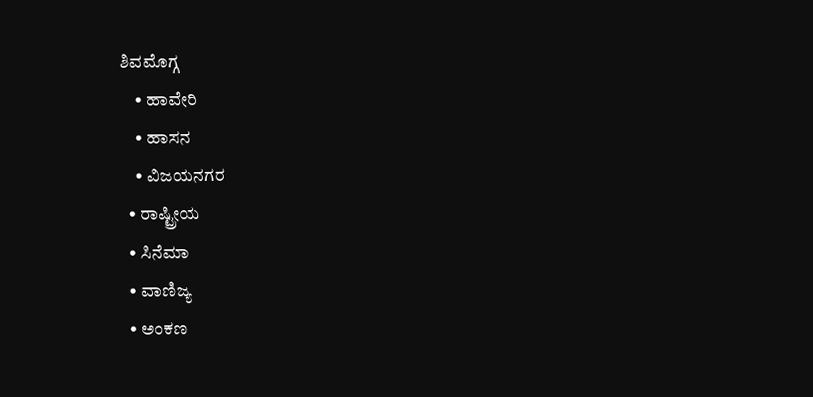ಶಿವಮೊಗ್ಗ
    • ಹಾವೇರಿ
    • ಹಾಸನ
    • ವಿಜಯನಗರ
  • ರಾಷ್ಟ್ರೀಯ
  • ಸಿನೆಮಾ
  • ವಾಣಿಜ್ಯ
  • ಅಂಕಣ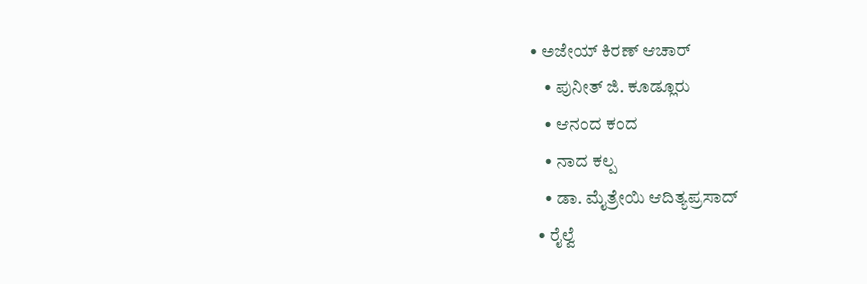• ಅಜೇಯ್ ಕಿರಣ್ ಆಚಾರ್
    • ಪುನೀತ್ ಜಿ. ಕೂಡ್ಲೂರು
    • ಆನಂದ ಕಂದ
    • ನಾದ ಕಲ್ಪ
    • ಡಾ. ಮೈತ್ರೇಯಿ ಆದಿತ್ಯಪ್ರಸಾದ್
  • ರೈಲ್ವೆ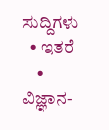ಸುದ್ದಿಗಳು
  • ಇತರೆ
    • ವಿಜ್ಞಾನ-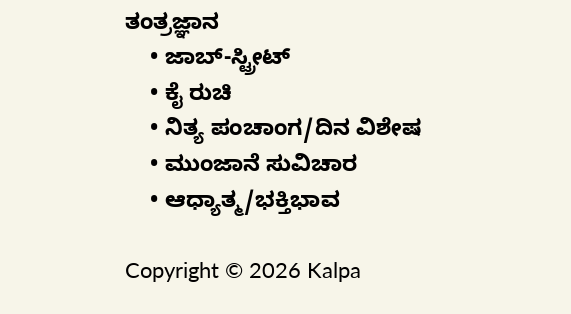ತಂತ್ರಜ್ಞಾನ
    • ಜಾಬ್-ಸ್ಟ್ರೀಟ್
    • ಕೈ ರುಚಿ
    • ನಿತ್ಯ ಪಂಚಾಂಗ/ದಿನ ವಿಶೇಷ
    • ಮುಂಜಾನೆ ಸುವಿಚಾರ
    • ಆಧ್ಯಾತ್ಮ/ಭಕ್ತಿಭಾವ

Copyright © 2026 Kalpa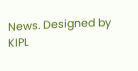News. Designed by KIPL